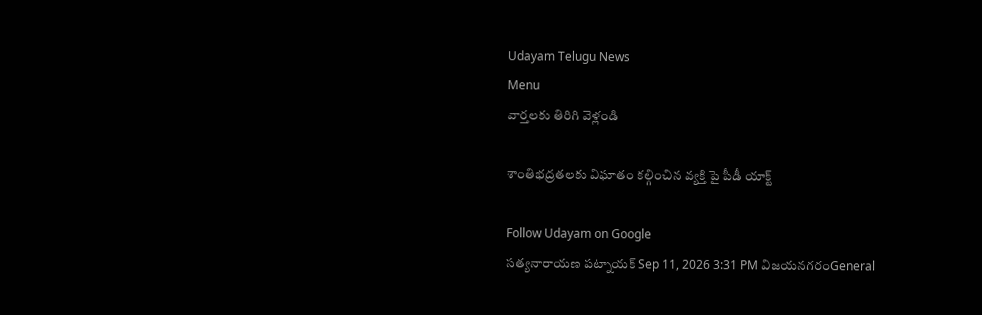Udayam Telugu News
Menu
వార్తలకు తిరిగి వెళ్లండి

శాంతిభద్రతలకు విఘాతం కల్గించిన వ్యక్తి పై పీడీ యాక్ట్

Follow Udayam on Google
సత్యనారాయణ పట్నాయక్ Sep 11, 2026 3:31 PM విజయనగరంGeneral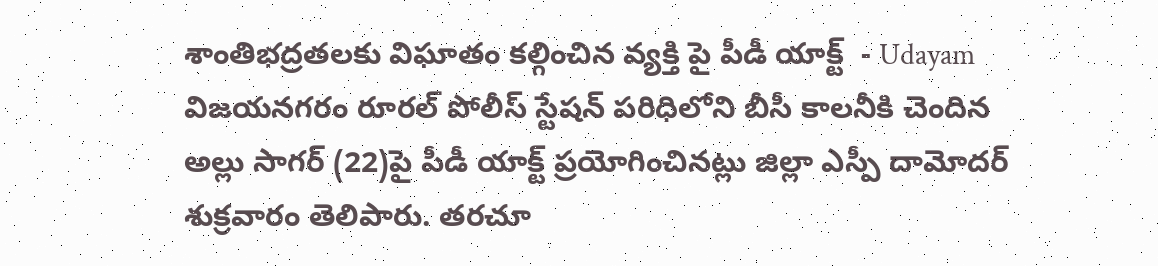శాంతిభద్రతలకు విఘాతం కల్గించిన వ్యక్తి పై పీడీ యాక్ట్  - Udayam
విజయనగరం రూరల్‌ పోలీస్‌ స్టేషన్‌ పరిధిలోని బీసీ కాలనీకి చెందిన అల్లు సాగర్‌ (22)పై పీడీ యాక్ట్‌ ప్రయోగించినట్లు జిల్లా ఎస్పీ దామోదర్‌ శుక్రవారం తెలిపారు. తరచూ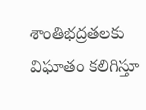శాంతిభద్రతలకు విఘాతం కలిగిస్తూ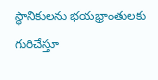స్థానికులను భయభ్రాంతులకు గురిచేస్తూ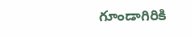గూండాగిరికి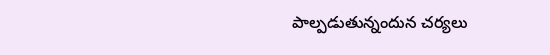పాల్పడుతున్నందున చర్యలు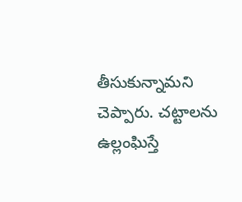తీసుకున్నామని చెప్పారు. చట్టాలను ఉల్లంఘిస్తే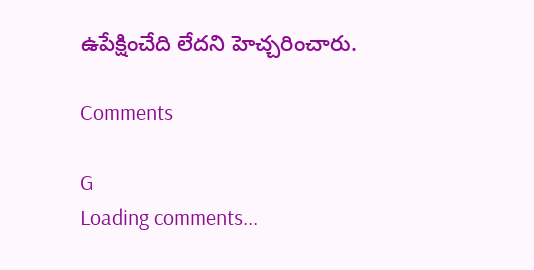ఉపేక్షించేది లేదని హెచ్చరించారు.

Comments

G
Loading comments...